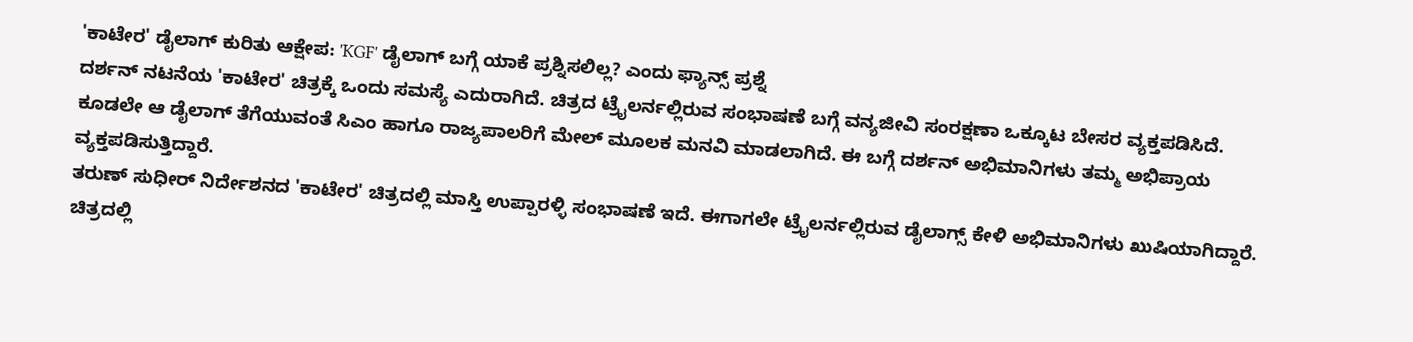'ಕಾಟೇರ' ಡೈಲಾಗ್ ಕುರಿತು ಆಕ್ಷೇಪ: 'KGF' ಡೈಲಾಗ್ ಬಗ್ಗೆ ಯಾಕೆ ಪ್ರಶ್ನಿಸಲಿಲ್ಲ? ಎಂದು ಫ್ಯಾನ್ಸ್ ಪ್ರಶ್ನೆ
ದರ್ಶನ್ ನಟನೆಯ 'ಕಾಟೇರ' ಚಿತ್ರಕ್ಕೆ ಒಂದು ಸಮಸ್ಯೆ ಎದುರಾಗಿದೆ. ಚಿತ್ರದ ಟ್ರೈಲರ್ನಲ್ಲಿರುವ ಸಂಭಾಷಣೆ ಬಗ್ಗೆ ವನ್ಯಜೀವಿ ಸಂರಕ್ಷಣಾ ಒಕ್ಕೂಟ ಬೇಸರ ವ್ಯಕ್ತಪಡಿಸಿದೆ. ಕೂಡಲೇ ಆ ಡೈಲಾಗ್ ತೆಗೆಯುವಂತೆ ಸಿಎಂ ಹಾಗೂ ರಾಜ್ಯಪಾಲರಿಗೆ ಮೇಲ್ ಮೂಲಕ ಮನವಿ ಮಾಡಲಾಗಿದೆ. ಈ ಬಗ್ಗೆ ದರ್ಶನ್ ಅಭಿಮಾನಿಗಳು ತಮ್ಮ ಅಭಿಪ್ರಾಯ ವ್ಯಕ್ತಪಡಿಸುತ್ತಿದ್ದಾರೆ.
ತರುಣ್ ಸುಧೀರ್ ನಿರ್ದೇಶನದ 'ಕಾಟೇರ' ಚಿತ್ರದಲ್ಲಿ ಮಾಸ್ತಿ ಉಪ್ಪಾರಳ್ಳಿ ಸಂಭಾಷಣೆ ಇದೆ. ಈಗಾಗಲೇ ಟ್ರೈಲರ್ನಲ್ಲಿರುವ ಡೈಲಾಗ್ಸ್ ಕೇಳಿ ಅಭಿಮಾನಿಗಳು ಖುಷಿಯಾಗಿದ್ದಾರೆ. ಚಿತ್ರದಲ್ಲಿ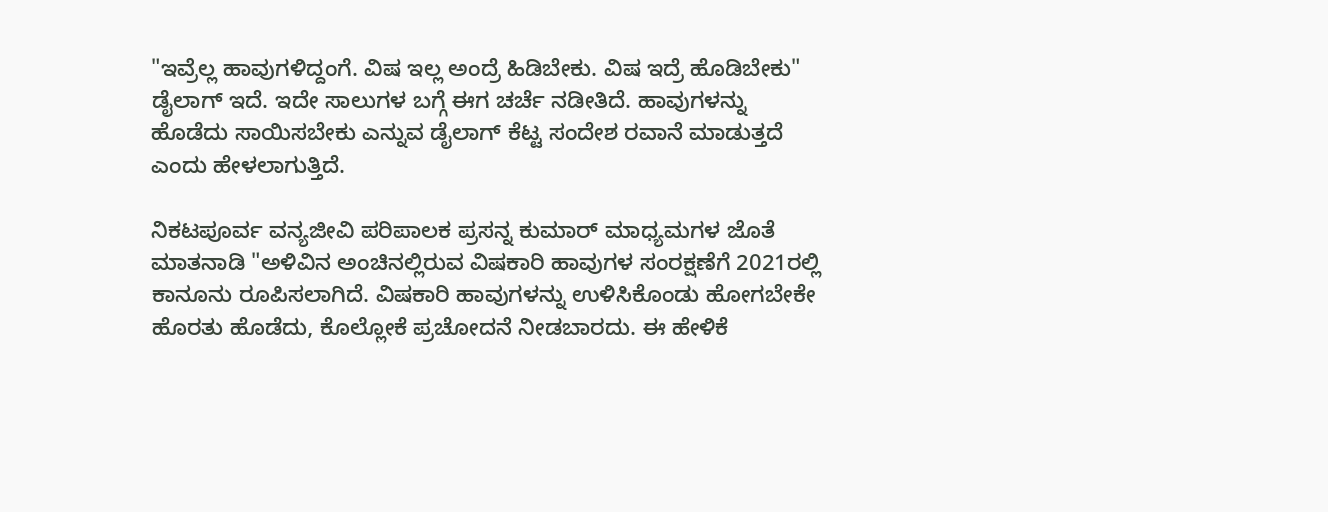"ಇವ್ರೆಲ್ಲ ಹಾವುಗಳಿದ್ದಂಗೆ. ವಿಷ ಇಲ್ಲ ಅಂದ್ರೆ ಹಿಡಿಬೇಕು. ವಿಷ ಇದ್ರೆ ಹೊಡಿಬೇಕು" ಡೈಲಾಗ್ ಇದೆ. ಇದೇ ಸಾಲುಗಳ ಬಗ್ಗೆ ಈಗ ಚರ್ಚೆ ನಡೀತಿದೆ. ಹಾವುಗಳನ್ನು ಹೊಡೆದು ಸಾಯಿಸಬೇಕು ಎನ್ನುವ ಡೈಲಾಗ್ ಕೆಟ್ಟ ಸಂದೇಶ ರವಾನೆ ಮಾಡುತ್ತದೆ ಎಂದು ಹೇಳಲಾಗುತ್ತಿದೆ.

ನಿಕಟಪೂರ್ವ ವನ್ಯಜೀವಿ ಪರಿಪಾಲಕ ಪ್ರಸನ್ನ ಕುಮಾರ್ ಮಾಧ್ಯಮಗಳ ಜೊತೆ ಮಾತನಾಡಿ "ಅಳಿವಿನ ಅಂಚಿನಲ್ಲಿರುವ ವಿಷಕಾರಿ ಹಾವುಗಳ ಸಂರಕ್ಷಣೆಗೆ 2021ರಲ್ಲಿ ಕಾನೂನು ರೂಪಿಸಲಾಗಿದೆ. ವಿಷಕಾರಿ ಹಾವುಗಳನ್ನು ಉಳಿಸಿಕೊಂಡು ಹೋಗಬೇಕೇ ಹೊರತು ಹೊಡೆದು, ಕೊಲ್ಲೋಕೆ ಪ್ರಚೋದನೆ ನೀಡಬಾರದು. ಈ ಹೇಳಿಕೆ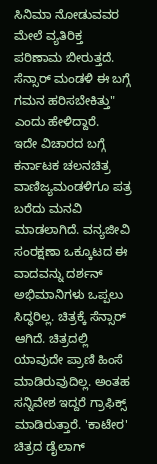ಸಿನಿಮಾ ನೋಡುವವರ ಮೇಲೆ ವ್ಯತಿರಿಕ್ತ ಪರಿಣಾಮ ಬೀರುತ್ತದೆ. ಸೆನ್ಸಾರ್ ಮಂಡಳಿ ಈ ಬಗ್ಗೆ ಗಮನ ಹರಿಸಬೇಕಿತ್ತು" ಎಂದು ಹೇಳಿದ್ದಾರೆ.
ಇದೇ ವಿಚಾರದ ಬಗ್ಗೆ ಕರ್ನಾಟಕ ಚಲನಚಿತ್ರ ವಾಣಿಜ್ಯಮಂಡಳಿಗೂ ಪತ್ರ ಬರೆದು ಮನವಿ ಮಾಡಲಾಗಿದೆ. ವನ್ಯಜೀವಿ ಸಂರಕ್ಷಣಾ ಒಕ್ಕೂಟದ ಈ ವಾದವನ್ನು ದರ್ಶನ್ ಅಭಿಮಾನಿಗಳು ಒಪ್ಪಲು ಸಿದ್ಧರಿಲ್ಲ. ಚಿತ್ರಕ್ಕೆ ಸೆನ್ಸಾರ್ ಆಗಿದೆ. ಚಿತ್ರದಲ್ಲಿ ಯಾವುದೇ ಪ್ರಾಣಿ ಹಿಂಸೆ ಮಾಡಿರುವುದಿಲ್ಲ. ಅಂತಹ ಸನ್ನಿವೇಶ ಇದ್ದರೆ ಗ್ರಾಫಿಕ್ಸ್ ಮಾಡಿರುತ್ತಾರೆ. 'ಕಾಟೇರ' ಚಿತ್ರದ ಡೈಲಾಗ್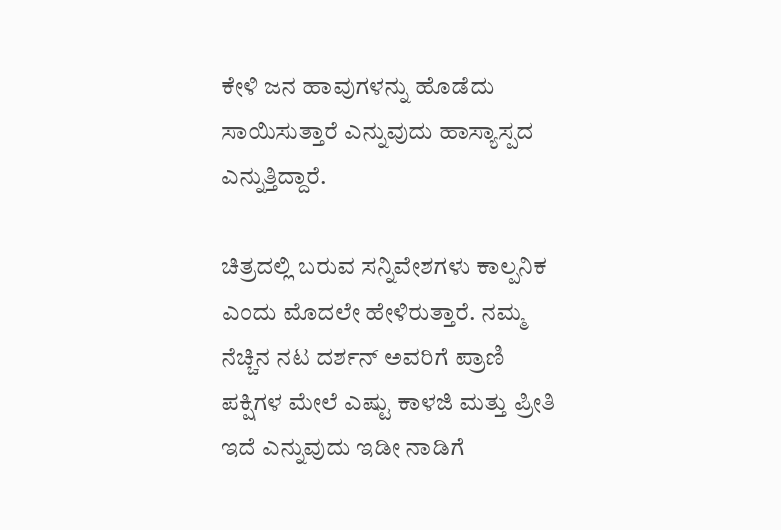ಕೇಳಿ ಜನ ಹಾವುಗಳನ್ನು ಹೊಡೆದು ಸಾಯಿಸುತ್ತಾರೆ ಎನ್ನುವುದು ಹಾಸ್ಯಾಸ್ಪದ ಎನ್ನುತ್ತಿದ್ದಾರೆ.

ಚಿತ್ರದಲ್ಲಿ ಬರುವ ಸನ್ನಿವೇಶಗಳು ಕಾಲ್ಪನಿಕ ಎಂದು ಮೊದಲೇ ಹೇಳಿರುತ್ತಾರೆ. ನಮ್ಮ ನೆಚ್ಚಿನ ನಟ ದರ್ಶನ್ ಅವರಿಗೆ ಪ್ರಾಣಿ ಪಕ್ಷಿಗಳ ಮೇಲೆ ಎಷ್ಟು ಕಾಳಜಿ ಮತ್ತು ಪ್ರೀತಿ ಇದೆ ಎನ್ನುವುದು ಇಡೀ ನಾಡಿಗೆ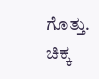ಗೊತ್ತು. ಚಿಕ್ಕ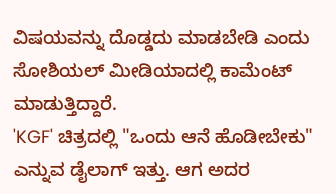ವಿಷಯವನ್ನು ದೊಡ್ಡದು ಮಾಡಬೇಡಿ ಎಂದು ಸೋಶಿಯಲ್ ಮೀಡಿಯಾದಲ್ಲಿ ಕಾಮೆಂಟ್ ಮಾಡುತ್ತಿದ್ದಾರೆ.
'KGF' ಚಿತ್ರದಲ್ಲಿ "ಒಂದು ಆನೆ ಹೊಡೀಬೇಕು" ಎನ್ನುವ ಡೈಲಾಗ್ ಇತ್ತು. ಆಗ ಅದರ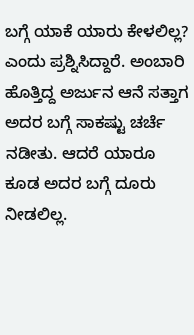ಬಗ್ಗೆ ಯಾಕೆ ಯಾರು ಕೇಳಲಿಲ್ಲ? ಎಂದು ಪ್ರಶ್ನಿಸಿದ್ದಾರೆ. ಅಂಬಾರಿ ಹೊತ್ತಿದ್ದ ಅರ್ಜುನ ಆನೆ ಸತ್ತಾಗ ಅದರ ಬಗ್ಗೆ ಸಾಕಷ್ಟು ಚರ್ಚೆ ನಡೀತು. ಆದರೆ ಯಾರೂ ಕೂಡ ಅದರ ಬಗ್ಗೆ ದೂರು ನೀಡಲಿಲ್ಲ.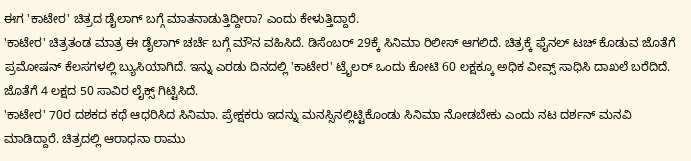ಈಗ 'ಕಾಟೇರ' ಚಿತ್ರದ ಡೈಲಾಗ್ ಬಗ್ಗೆ ಮಾತನಾಡುತ್ತಿದ್ದೀರಾ? ಎಂದು ಕೇಳುತ್ತಿದ್ದಾರೆ.
'ಕಾಟೇರ' ಚಿತ್ರತಂಡ ಮಾತ್ರ ಈ ಡೈಲಾಗ್ ಚರ್ಚೆ ಬಗ್ಗೆ ಮೌನ ವಹಿಸಿದೆ. ಡಿಸೆಂಬರ್ 29ಕ್ಕೆ ಸಿನಿಮಾ ರಿಲೀಸ್ ಆಗಲಿದೆ. ಚಿತ್ರಕ್ಕೆ ಫೈನಲ್ ಟಚ್ ಕೊಡುವ ಜೊತೆಗೆ ಪ್ರಮೋಷನ್ ಕೆಲಸಗಳಲ್ಲಿ ಬ್ಯುಸಿಯಾಗಿದೆ. ಇನ್ನು ಎರಡು ದಿನದಲ್ಲಿ 'ಕಾಟೇರ' ಟ್ರೈಲರ್ ಒಂದು ಕೋಟಿ 60 ಲಕ್ಷಕ್ಕೂ ಅಧಿಕ ವೀವ್ಸ್ ಸಾಧಿಸಿ ದಾಖಲೆ ಬರೆದಿದೆ. ಜೊತೆಗೆ 4 ಲಕ್ಷದ 50 ಸಾವಿರ ಲೈಕ್ಸ್ ಗಿಟ್ಟಿಸಿದೆ.
'ಕಾಟೇರ' 70ರ ದಶಕದ ಕಥೆ ಆಧರಿಸಿದ ಸಿನಿಮಾ. ಪ್ರೇಕ್ಷಕರು ಇದನ್ನು ಮನಸ್ಸಿನಲ್ಲಿಟ್ಟಿಕೊಂಡು ಸಿನಿಮಾ ನೋಡಬೇಕು ಎಂದು ನಟ ದರ್ಶನ್ ಮನವಿ ಮಾಡಿದ್ದಾರೆ. ಚಿತ್ರದಲ್ಲಿ ಆರಾಧನಾ ರಾಮು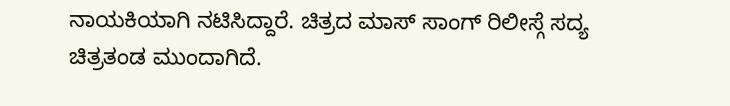ನಾಯಕಿಯಾಗಿ ನಟಿಸಿದ್ದಾರೆ. ಚಿತ್ರದ ಮಾಸ್ ಸಾಂಗ್ ರಿಲೀಸ್ಗೆ ಸದ್ಯ ಚಿತ್ರತಂಡ ಮುಂದಾಗಿದೆ.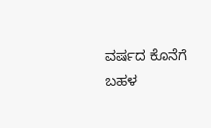ವರ್ಷದ ಕೊನೆಗೆ ಬಹಳ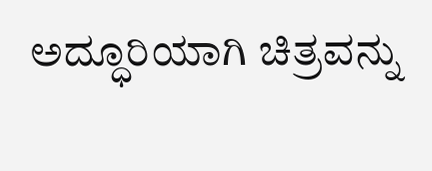ಅದ್ಧೂರಿಯಾಗಿ ಚಿತ್ರವನ್ನು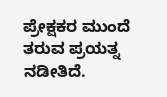ಪ್ರೇಕ್ಷಕರ ಮುಂದೆ ತರುವ ಪ್ರಯತ್ನ ನಡೀತಿದೆ.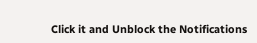Click it and Unblock the Notifications